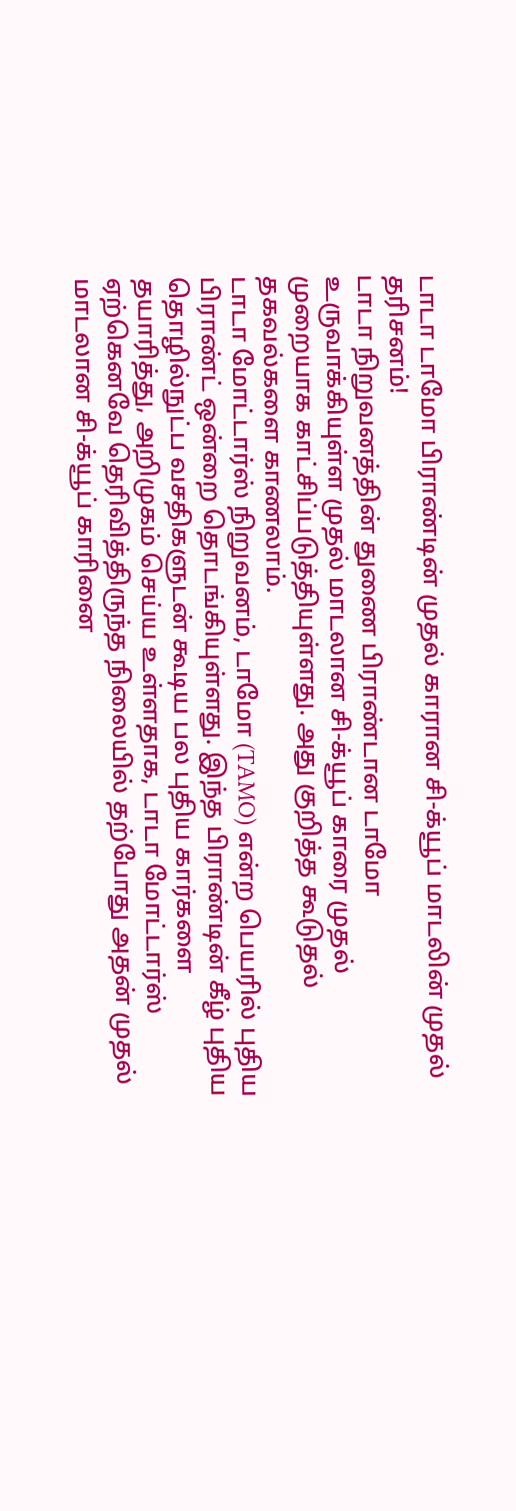டாடா டாமோ பிராண்டின் முதல் காரான சி-க்யூப் மாடலின் முதல் தரிசனம்!
டாடா நிறுவனத்தின் துணை பிராண்டான டாமோ உருவாக்கியுள்ள முதல் மாடலான சி-க்யூப் காரை முதல் முறையாக காட்சிப்படுத்தியுள்ளது. அது குறித்த கூடுதல் தகவல்களை காணலாம்.
டாடா மோட்டார்ஸ் நிறுவனம், டாமோ (TAMO) என்ற பெயரில் புதிய பிராண்ட் ஒன்றை தொடங்கியுள்ளது. இந்த பிராண்டின் கீழ் புதிய தொழில்நுட்ப வசதிகளுடன் கூடிய பல புதிய கார்களை தயாரித்து, அறிமுகம் செய்ய உள்ளதாக, டாடா மோட்டார்ஸ் ஏற்கெனவே தெரிவித்திருந்த நிலையில் தற்போது அதன் முதல் மாடலான சி-க்யூப் காரினை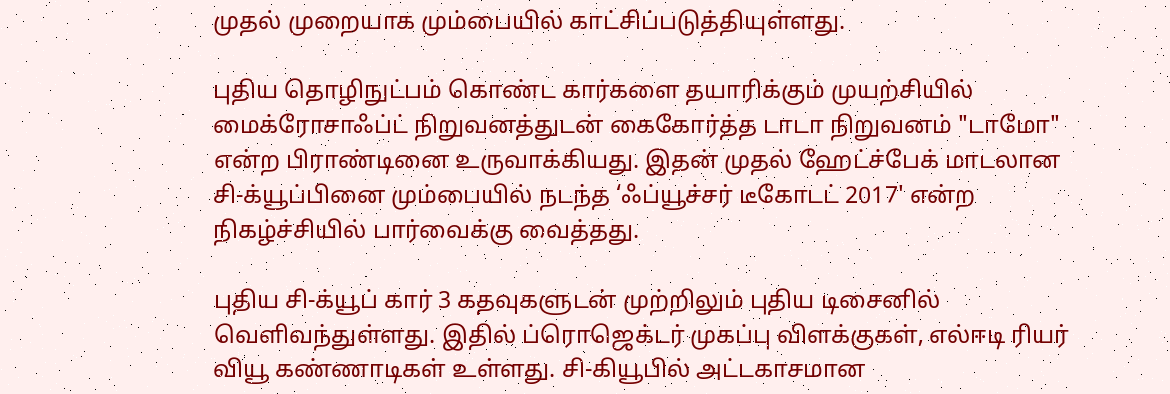முதல் முறையாக மும்பையில் காட்சிப்படுத்தியுள்ளது.

புதிய தொழிநுட்பம் கொண்ட கார்களை தயாரிக்கும் முயற்சியில் மைக்ரோசாஃப்ட் நிறுவனத்துடன் கைகோர்த்த டாடா நிறுவனம் "டாமோ" என்ற பிராண்டினை உருவாக்கியது. இதன் முதல் ஹேட்ச்பேக் மாடலான சி-க்யூப்பினை மும்பையில் நடந்த ‘ஃப்யூச்சர் டீகோடட் 2017' என்ற நிகழ்ச்சியில் பார்வைக்கு வைத்தது.

புதிய சி-க்யூப் கார் 3 கதவுகளுடன் முற்றிலும் புதிய டிசைனில் வெளிவந்துள்ளது. இதில் ப்ரொஜெக்டர் முகப்பு விளக்குகள், எல்ஈடி ரியர் வியூ கண்ணாடிகள் உள்ளது. சி-கியூபில் அட்டகாசமான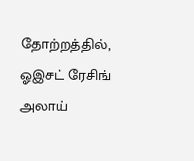தோற்றத்தில், ஓஇசட் ரேசிங் அலாய்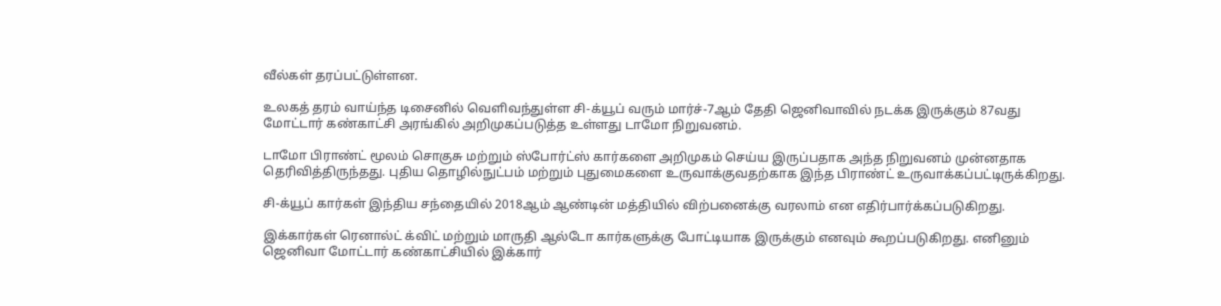வீல்கள் தரப்பட்டுள்ளன.

உலகத் தரம் வாய்ந்த டிசைனில் வெளிவந்துள்ள சி-க்யூப் வரும் மார்ச்-7ஆம் தேதி ஜெனிவாவில் நடக்க இருக்கும் 87வது மோட்டார் கண்காட்சி அரங்கில் அறிமுகப்படுத்த உள்ளது டாமோ நிறுவனம்.

டாமோ பிராண்ட் மூலம் சொகுசு மற்றும் ஸ்போர்ட்ஸ் கார்களை அறிமுகம் செய்ய இருப்பதாக அந்த நிறுவனம் முன்னதாக தெரிவித்திருந்தது. புதிய தொழில்நுட்பம் மற்றும் புதுமைகளை உருவாக்குவதற்காக இந்த பிராண்ட் உருவாக்கப்பட்டிருக்கிறது.

சி-க்யூப் கார்கள் இந்திய சந்தையில் 2018ஆம் ஆண்டின் மத்தியில் விற்பனைக்கு வரலாம் என எதிர்பார்க்கப்படுகிறது.

இக்கார்கள் ரெனால்ட் க்விட் மற்றும் மாருதி ஆல்டோ கார்களுக்கு போட்டியாக இருக்கும் எனவும் கூறப்படுகிறது. எனினும் ஜெனிவா மோட்டார் கண்காட்சியில் இக்கார்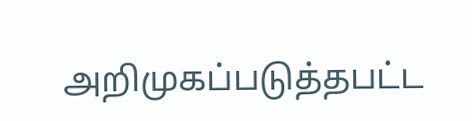அறிமுகப்படுத்தபட்ட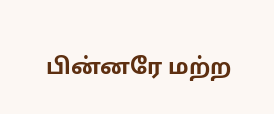பின்னரே மற்ற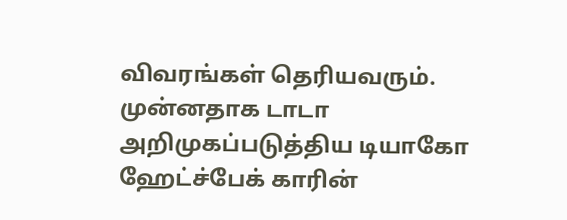விவரங்கள் தெரியவரும்.
முன்னதாக டாடா அறிமுகப்படுத்திய டியாகோ ஹேட்ச்பேக் காரின்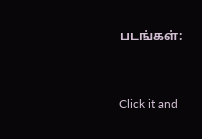படங்கள்:


Click it and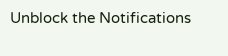Unblock the Notifications